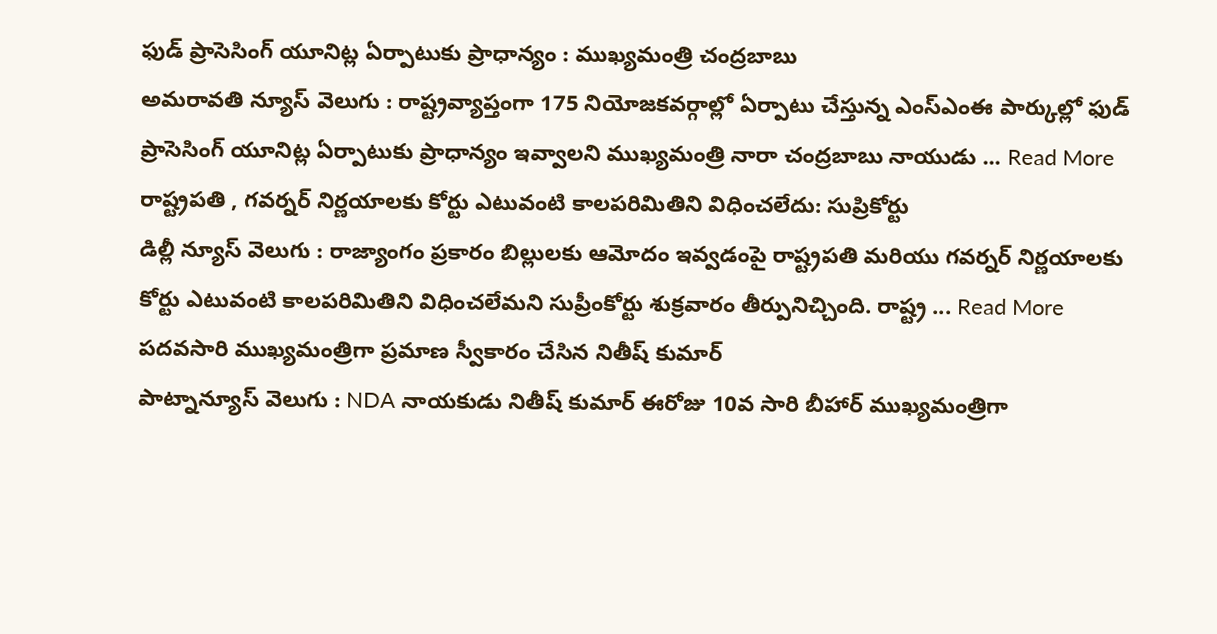ఫుడ్ ప్రాసెసింగ్ యూనిట్ల ఏర్పాటుకు ప్రాధాన్యం : ముఖ్యమంత్రి చంద్రబాబు
అమరావతి న్యూస్ వెలుగు : రాష్ట్రవ్యాప్తంగా 175 నియోజకవర్గాల్లో ఏర్పాటు చేస్తున్న ఎంస్ఎంఈ పార్కుల్లో ఫుడ్ ప్రాసెసింగ్ యూనిట్ల ఏర్పాటుకు ప్రాధాన్యం ఇవ్వాలని ముఖ్యమంత్రి నారా చంద్రబాబు నాయుడు ... Read More
రాష్ట్రపతి , గవర్నర్ నిర్ణయాలకు కోర్టు ఎటువంటి కాలపరిమితిని విధించలేదు: సుప్రికోర్టు
డిల్లీ న్యూస్ వెలుగు : రాజ్యాంగం ప్రకారం బిల్లులకు ఆమోదం ఇవ్వడంపై రాష్ట్రపతి మరియు గవర్నర్ నిర్ణయాలకు కోర్టు ఎటువంటి కాలపరిమితిని విధించలేమని సుప్రీంకోర్టు శుక్రవారం తీర్పునిచ్చింది. రాష్ట్ర ... Read More
పదవసారి ముఖ్యమంత్రిగా ప్రమాణ స్వీకారం చేసిన నితీష్ కుమార్
పాట్నాన్యూస్ వెలుగు : NDA నాయకుడు నితీష్ కుమార్ ఈరోజు 10వ సారి బీహార్ ముఖ్యమంత్రిగా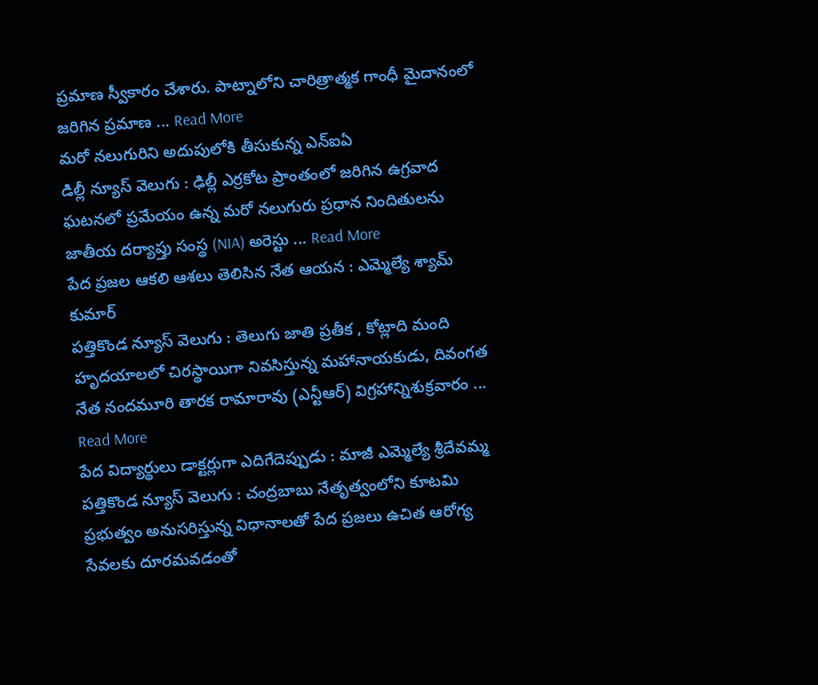ప్రమాణ స్వీకారం చేశారు. పాట్నాలోని చారిత్రాత్మక గాంధీ మైదానంలో జరిగిన ప్రమాణ ... Read More
మరో నలుగురిని అదుపులోకి తీసుకున్న ఎన్ఐఏ
డిల్లీ న్యూస్ వెలుగు : ఢిల్లీ ఎర్రకోట ప్రాంతంలో జరిగిన ఉగ్రవాద ఘటనలో ప్రమేయం ఉన్న మరో నలుగురు ప్రధాన నిందితులను జాతీయ దర్యాప్తు సంస్థ (NIA) అరెస్టు ... Read More
పేద ప్రజల ఆకలి ఆశలు తెలిసిన నేత ఆయన : ఎమ్మెల్యే శ్యామ్ కుమార్
పత్తికొండ న్యూస్ వెలుగు : తెలుగు జాతి ప్రతీక , కోట్లాది మంది హృదయాలలో చిరస్థాయిగా నివసిస్తున్న మహానాయకుడు, దివంగత నేత నందమూరి తారక రామారావు (ఎన్టీఆర్) విగ్రహాన్నిశుక్రవారం ... Read More
పేద విద్యార్థులు డాక్టర్లుగా ఎదిగేదెప్పుడు : మాజీ ఎమ్మెల్యే శ్రీదేవమ్మ
పత్తికొండ న్యూస్ వెలుగు : చంద్రబాబు నేతృత్వంలోని కూటమి ప్రభుత్వం అనుసరిస్తున్న విధానాలతో పేద ప్రజలు ఉచిత ఆరోగ్య సేవలకు దూరమవడంతో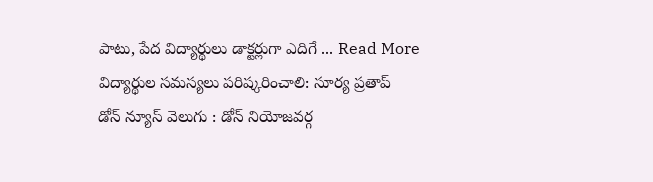పాటు, పేద విద్యార్థులు డాక్టర్లుగా ఎదిగే ... Read More
విద్యార్థుల సమస్యలు పరిష్కరించాలి: సూర్య ప్రతాప్
డోన్ న్యూస్ వెలుగు : డోన్ నియోజవర్గ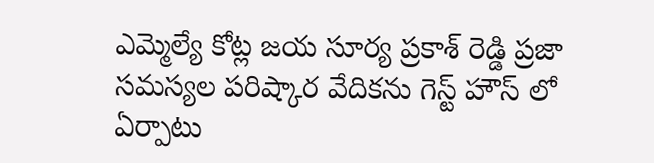ఎమ్మెల్యే కోట్ల జయ సూర్య ప్రకాశ్ రెడ్డి ప్రజా సమస్యల పరిష్కార వేదికను గెస్ట్ హౌస్ లో ఏర్పాటు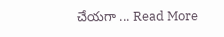చేయగా ... Read More